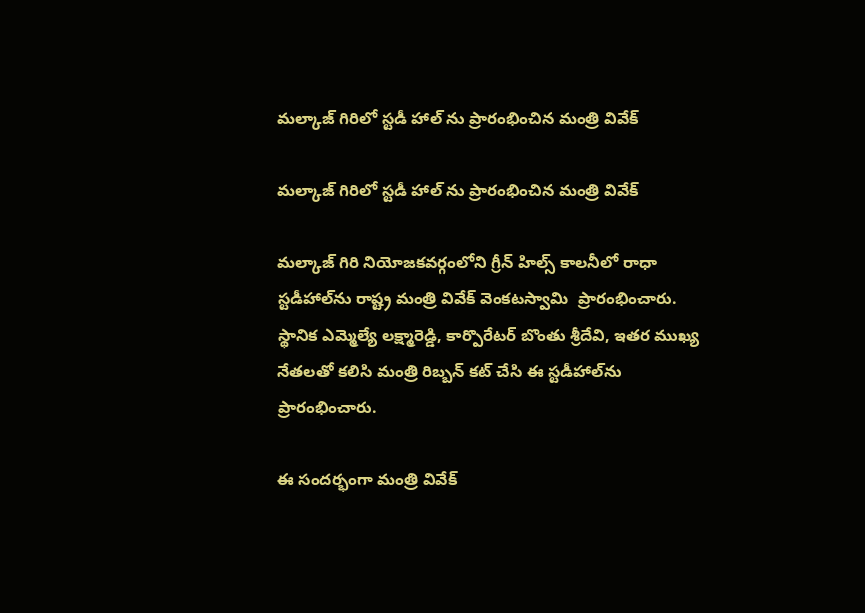మల్కాజ్ గిరిలో స్టడీ హాల్ ను ప్రారంభించిన మంత్రి వివేక్

మల్కాజ్ గిరిలో స్టడీ హాల్ ను ప్రారంభించిన మంత్రి వివేక్

మల్కాజ్ గిరి నియోజకవర్గంలోని గ్రీన్ హిల్స్ కాలనీలో రాధా స్టడీహాల్‌ను రాష్ట్ర మంత్రి వివేక్ వెంకటస్వామి  ప్రారంభించారు. స్థానిక ఎమ్మెల్యే లక్ష్మారెడ్డి, కార్పొరేటర్ బొంతు శ్రీదేవి, ఇతర ముఖ్య నేతలతో కలిసి మంత్రి రిబ్బన్ కట్ చేసి ఈ స్టడీహాల్‌ను ప్రారంభించారు.

ఈ సందర్భంగా మంత్రి వివేక్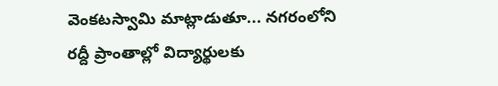వెంకటస్వామి మాట్లాడుతూ... నగరంలోని రద్దీ ప్రాంతాల్లో విద్యార్థులకు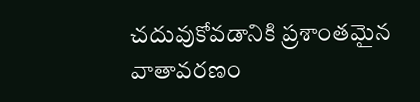చదువుకోవడానికి ప్రశాంతమైన వాతావరణం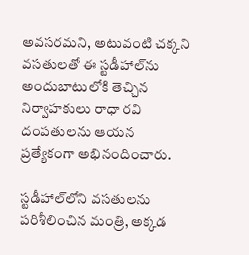అవసరమని, అటువంటి చక్కని వసతులతో ఈ స్టడీహాల్‌ను అందుబాటులోకి తెచ్చిన నిర్వాహకులు రాధా రవి దంపతులను ఆయన ప్రత్యేకంగా అభినందించారు.

స్టడీహాల్‌లోని వసతులను పరిశీలించిన మంత్రి, అక్కడ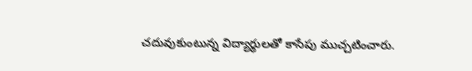చదువుకుంటున్న విద్యార్థులతో కాసేపు ముచ్చటించారు.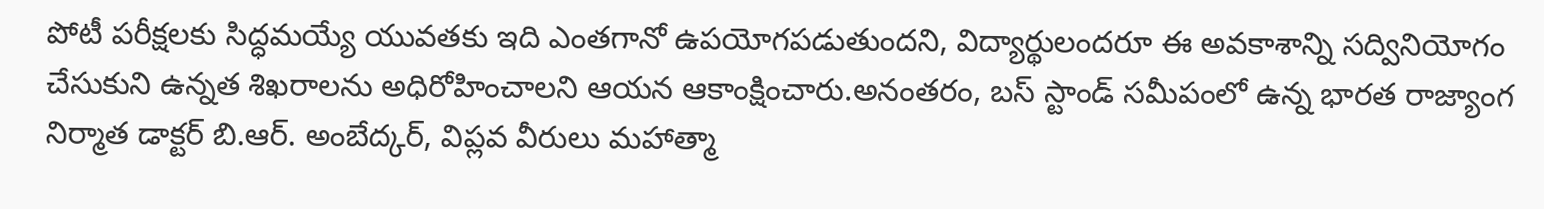పోటీ పరీక్షలకు సిద్ధమయ్యే యువతకు ఇది ఎంతగానో ఉపయోగపడుతుందని, విద్యార్థులందరూ ఈ అవకాశాన్ని సద్వినియోగం చేసుకుని ఉన్నత శిఖరాలను అధిరోహించాలని ఆయన ఆకాంక్షించారు.అనంతరం, బస్ స్టాండ్ సమీపంలో ఉన్న భారత రాజ్యాంగ నిర్మాత డాక్టర్ బి.ఆర్. అంబేద్కర్, విప్లవ వీరులు మహాత్మా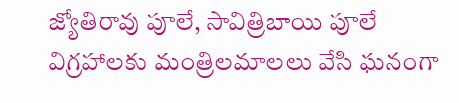జ్యోతిరావు పూలే, సావిత్రిబాయి పూలే విగ్రహాలకు మంత్రిలమాలలు వేసి ఘనంగా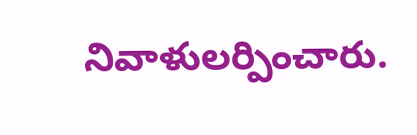నివాళులర్పించారు.